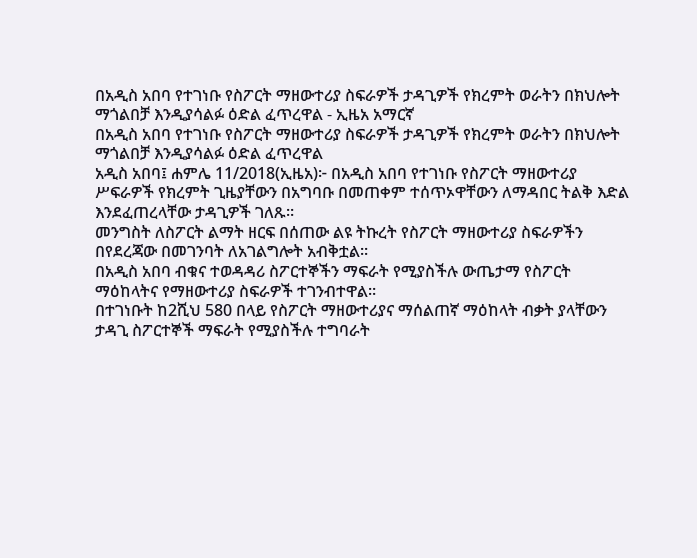በአዲስ አበባ የተገነቡ የስፖርት ማዘውተሪያ ስፍራዎች ታዳጊዎች የክረምት ወራትን በክህሎት ማጎልበቻ እንዲያሳልፉ ዕድል ፈጥረዋል - ኢዜአ አማርኛ
በአዲስ አበባ የተገነቡ የስፖርት ማዘውተሪያ ስፍራዎች ታዳጊዎች የክረምት ወራትን በክህሎት ማጎልበቻ እንዲያሳልፉ ዕድል ፈጥረዋል
አዲስ አበባ፤ ሐምሌ 11/2018(ኢዜአ)፦ በአዲስ አበባ የተገነቡ የስፖርት ማዘውተሪያ ሥፍራዎች የክረምት ጊዜያቸውን በአግባቡ በመጠቀም ተሰጥኦዋቸውን ለማዳበር ትልቅ እድል እንደፈጠረላቸው ታዳጊዎች ገለጹ።
መንግስት ለስፖርት ልማት ዘርፍ በሰጠው ልዩ ትኩረት የስፖርት ማዘውተሪያ ስፍራዎችን በየደረጃው በመገንባት ለአገልግሎት አብቅቷል፡፡
በአዲስ አበባ ብቁና ተወዳዳሪ ስፖርተኞችን ማፍራት የሚያስችሉ ውጤታማ የስፖርት ማዕከላትና የማዘውተሪያ ስፍራዎች ተገንብተዋል።
በተገነቡት ከ2ሺህ 580 በላይ የስፖርት ማዘውተሪያና ማሰልጠኛ ማዕከላት ብቃት ያላቸውን ታዳጊ ስፖርተኞች ማፍራት የሚያስችሉ ተግባራት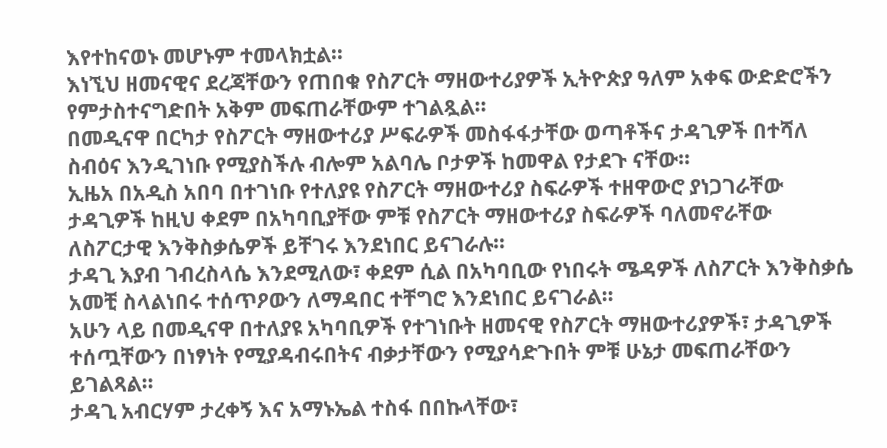እየተከናወኑ መሆኑም ተመላክቷል፡፡
እነኚህ ዘመናዊና ደረጃቸውን የጠበቁ የስፖርት ማዘውተሪያዎች ኢትዮጵያ ዓለም አቀፍ ውድድሮችን የምታስተናግድበት አቅም መፍጠራቸውም ተገልጿል፡፡
በመዲናዋ በርካታ የስፖርት ማዘውተሪያ ሥፍራዎች መስፋፋታቸው ወጣቶችና ታዳጊዎች በተሻለ ስብዕና እንዲገነቡ የሚያስችሉ ብሎም አልባሌ ቦታዎች ከመዋል የታደጉ ናቸው፡፡
ኢዜአ በአዲስ አበባ በተገነቡ የተለያዩ የስፖርት ማዘውተሪያ ስፍራዎች ተዘዋውሮ ያነጋገራቸው ታዳጊዎች ከዚህ ቀደም በአካባቢያቸው ምቹ የስፖርት ማዘውተሪያ ስፍራዎች ባለመኖራቸው ለስፖርታዊ እንቅስቃሴዎች ይቸገሩ እንደነበር ይናገራሉ።
ታዳጊ እያብ ገብረስላሴ እንደሚለው፣ ቀደም ሲል በአካባቢው የነበሩት ሜዳዎች ለስፖርት እንቅስቃሴ አመቺ ስላልነበሩ ተሰጥዖውን ለማዳበር ተቸግሮ እንደነበር ይናገራል።
አሁን ላይ በመዲናዋ በተለያዩ አካባቢዎች የተገነቡት ዘመናዊ የስፖርት ማዘውተሪያዎች፣ ታዳጊዎች ተሰጧቸውን በነፃነት የሚያዳብሩበትና ብቃታቸውን የሚያሳድጉበት ምቹ ሁኔታ መፍጠራቸውን ይገልጻል።
ታዳጊ አብርሃም ታረቀኝ እና አማኑኤል ተስፋ በበኩላቸው፣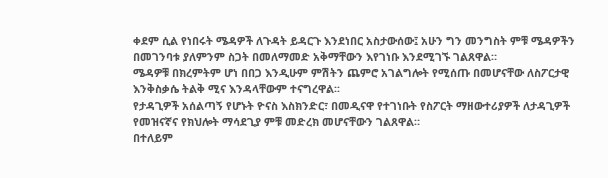ቀደም ሲል የነበሩት ሜዳዎች ለጉዳት ይዳርጉ እንደነበር አስታውሰው፤ አሁን ግን መንግስት ምቹ ሜዳዎችን በመገንባቱ ያለምንም ስጋት በመለማመድ አቅማቸውን እየገነቡ እንደሚገኙ ገልጸዋል።
ሜዳዎቹ በክረምትም ሆነ በበጋ እንዲሁም ምሽትን ጨምሮ አገልግሎት የሚሰጡ በመሆናቸው ለስፖርታዊ እንቅስቃሴ ትልቅ ሚና እንዳላቸውም ተናግረዋል፡፡
የታዳጊዎች አሰልጣኝ የሆኑት ዮናስ እስክንድር፣ በመዲናዋ የተገነቡት የስፖርት ማዘውተሪያዎች ለታዳጊዎች የመዝናኛና የክህሎት ማሳደጊያ ምቹ መድረክ መሆናቸውን ገልጸዋል።
በተለይም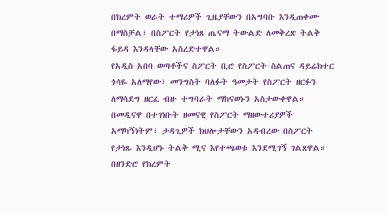በክረምት ወራት ተማሪዎች ጊዜያቸውን በአግባቡ እንዲጠቀሙ በማስቻል፣ በስፖርት የታነጸ ጤናማ ትውልድ ለመቅረጽ ትልቅ ፋይዳ እንዳላቸው አስረድተዋል።
የአዲስ አበባ ወጣቶችና ስፖርት ቢሮ የስፖርት ስልጠና ዳይሬክተር ጎሳዬ አለማየው፣ መንግስት ባለፉት ዓመታት የስፖርት ዘርፉን ለማሳደግ ዘርፈ ብዙ ተግባራት ማከናወኑን አስታውቀዋል።
በመዲናዋ በተገነቡት ዘመናዊ የስፖርት ማዘውተሪያዎች አማካኝነትም፣ ታዳጊዎች ክህሎታቸውን አዳብረው በስፖርት የታነጹ እንዲሆኑ ትልቅ ሚና እየተጫወቱ እንደሚገኝ ገልጸዋል።
በዘንድሮ የክረምት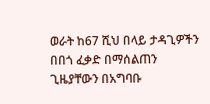ወራት ከ67 ሺህ በላይ ታዳጊዎችን በበጎ ፈቃድ በማሰልጠን ጊዜያቸውን በአግባቡ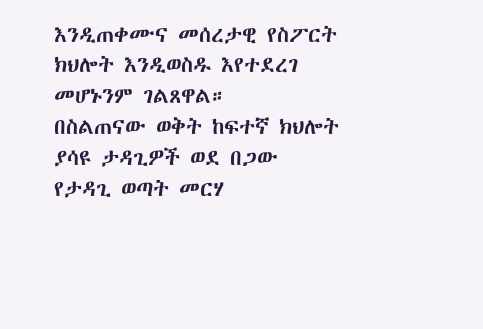እንዲጠቀሙና መሰረታዊ የስፖርት ክህሎት እንዲወስዱ እየተደረገ መሆኑንም ገልጸዋል።
በስልጠናው ወቅት ከፍተኛ ክህሎት ያሳዩ ታዳጊዎች ወደ በጋው የታዳጊ ወጣት መርሃ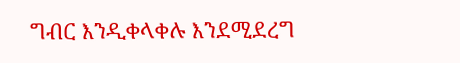ግብር እንዲቀላቀሉ እንደሚደረግ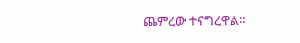ጨምረው ተናግረዋል።